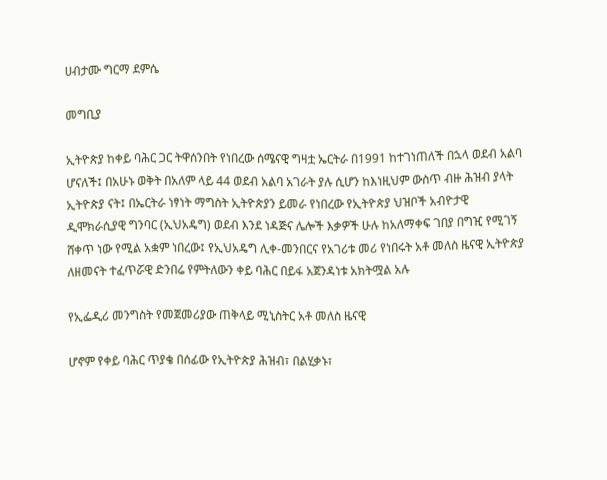ሀብታሙ ግርማ ደምሴ

መግቢያ

ኢትዮጵያ ከቀይ ባሕር ጋር ትዋሰንበት የነበረው ሰሜናዊ ግዛቷ ኤርትራ በ1991 ከተገነጠለች በኋላ ወደብ አልባ ሆናለች፤ በአሁኑ ወቅት በአለም ላይ 44 ወደብ አልባ አገራት ያሉ ሲሆን ከእነዚህም ውስጥ ብዙ ሕዝብ ያላት ኢትዮጵያ ናት፤ በኤርትራ ነፃነት ማግስት ኢትዮጵያን ይመራ የነበረው የኢትዮጵያ ህዝቦች አብዮታዊ ዲሞክራሲያዊ ግንባር (ኢህአዴግ) ወደብ እንደ ነዳጅና ሌሎች እቃዎች ሁሉ ከአለማቀፍ ገበያ በግዢ የሚገኝ  ሸቀጥ ነው የሚል አቋም ነበረው፤ የኢህአዴግ ሊቀ-መንበርና የአገሪቱ መሪ የነበሩት አቶ መለስ ዜናዊ ኢትዮጵያ ለዘመናት ተፈጥሯዊ ድንበሬ የምትለውን ቀይ ባሕር በይፋ አጀንዳነቱ አክትሟል አሉ

የኢፌዲሪ መንግስት የመጀመሪያው ጠቅላይ ሚኒስትር አቶ መለስ ዜናዊ

ሆኖም የቀይ ባሕር ጥያቄ በሰፊው የኢትዮጵያ ሕዝብ፣ በልሂቃኑ፣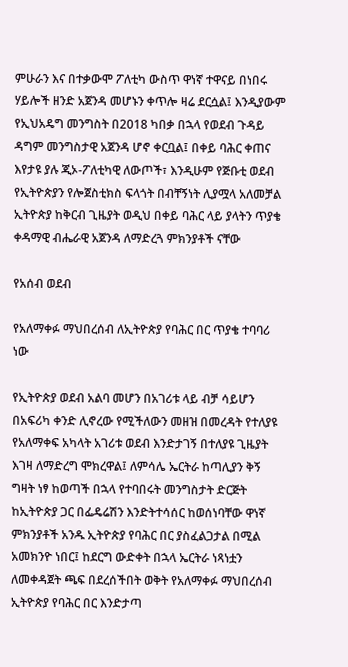ምሁራን እና በተቃውሞ ፖለቲካ ውስጥ ዋነኛ ተዋናይ በነበሩ ሃይሎች ዘንድ አጀንዳ መሆኑን ቀጥሎ ዛሬ ደርሷል፤ እንዲያውም የኢህአዴግ መንግስት በ2018 ካበቃ በኋላ የወደብ ጉዳይ ዳግም መንግስታዊ አጀንዳ ሆኖ ቀርቧል፤ በቀይ ባሕር ቀጠና እየታዩ ያሉ ጂኦ-ፖለቲካዊ ለውጦች፣ እንዲሁም የጅቡቲ ወደብ የኢትዮጵያን የሎጀስቲክስ ፍላጎት በብቸኝነት ሊያሟላ አለመቻል ኢትዮጵያ ከቅርብ ጊዜያት ወዲህ በቀይ ባሕር ላይ ያላትን ጥያቄ ቀዳማዊ ብሔራዊ አጀንዳ ለማድረጓ ምክንያቶች ናቸው

የአሰብ ወደብ

የአለማቀፉ ማህበረሰብ ለኢትዮጵያ የባሕር በር ጥያቄ ተባባሪ ነው

የኢትዮጵያ ወደብ አልባ መሆን በአገሪቱ ላይ ብቻ ሳይሆን በአፍሪካ ቀንድ ሊኖረው የሚችለውን መዘዝ በመረዳት የተለያዩ የአለማቀፍ አካላት አገሪቱ ወደብ እንድታገኝ በተለያዩ ጊዜያት እገዛ ለማድረግ ሞክረዋል፤ ለምሳሌ ኤርትራ ከጣሊያን ቅኝ ግዛት ነፃ ከወጣች በኋላ የተባበሩት መንግስታት ድርጅት ከኢትዮጵያ ጋር በፌዴሬሽን እንድትተሳሰር ከወሰነባቸው ዋነኛ ምክንያቶች አንዱ ኢትዮጵያ የባሕር በር ያስፈልጋታል በሚል አመክንዮ ነበር፤ ከደርግ ውድቀት በኋላ ኤርትራ ነጻነቷን ለመቀዳጀት ጫፍ በደረሰችበት ወቅት የአለማቀፉ ማህበረሰብ ኢትዮጵያ የባሕር በር እንድታጣ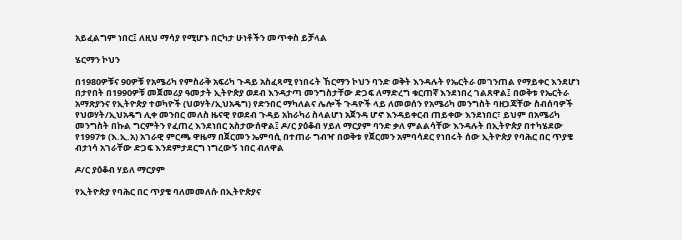አይፈልግም ነበር፤ ለዚህ ማሳያ የሚሆኑ በርካታ ሁነቶችን መጥቀስ ይቻላል

ሄርማን ኮህን

በ1980ዎቹና 90ዎቹ የአሜሪካ የምስራቅ አፍሪካ ጉዳይ አስፈጻሚ የነበሩት ኸርማን ኮህን ባንድ ወቅት እንዳሉት የኤርትራ መገንጠል የማይቀር እንደሆነ በታየበት በ1990ዎቹ መጀመሪያ ዓመታት ኢትዮጵያ ወደብ እንዳታጣ መንግስታቸው ድጋፍ ለማድረግ ቁርጠኛ እንደነበረ ገልጸዋል፤ በወቅቱ የኤርትራ አማጽያንና የኢትዮጵያ ተወካዮች (ህወሃት/ኢህአዴግ) የድንበር ማካለልና ሌሎች ጉዳዮች ላይ ለመወሰን የአሜሪካ መንግስት ባዘጋጃቸው ስብሰባዎች የህወሃት/ኢህአዴግ ሊቀ መንበር መለስ ዜናዊ የወደብ ጉዳይ አከራካሪ ስላልሆነ አጀንዳ ሆኖ እንዳይቀርብ ጠይቀው እንደነበር፣ ይህም በአሜሪካ መንግስት በኩል ግርምትን የፈጠረ እንደነበር አስታውሰዋል፤ ዶ/ር ያዕቆብ ሃይለ ማርያም ባንድ ቃለ ምልልሳቸው እንዳሉት በኢትዮጵያ በተካሄደው የ1997ቱ (እ.ኢ.አ) አገራዊ ምርጫ ዋዜማ በጀርመን ኤምባሲ በተጠራ ግብዣ በወቅቱ የጀርመን አምባሳደር የነበሩት ሰው ኢትዮጵያ የባሕር በር ጥያቄ ብታነሳ አገራቸው ድጋፍ እንደምታደርግ ነግረውኝ ነበር ብለዋል

ዶ/ር ያዕቆብ ሃይለ ማርያም

የኢትዮጵያ የባሕር በር ጥያቄ ባለመመለሱ በኢትዮጵያና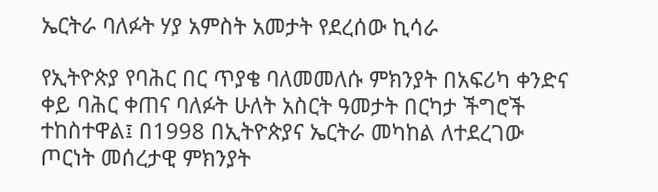ኤርትራ ባለፉት ሃያ አምስት አመታት የደረሰው ኪሳራ

የኢትዮጵያ የባሕር በር ጥያቄ ባለመመለሱ ምክንያት በአፍሪካ ቀንድና ቀይ ባሕር ቀጠና ባለፉት ሁለት አስርት ዓመታት በርካታ ችግሮች ተከስተዋል፤ በ1998 በኢትዮጵያና ኤርትራ መካከል ለተደረገው ጦርነት መሰረታዊ ምክንያት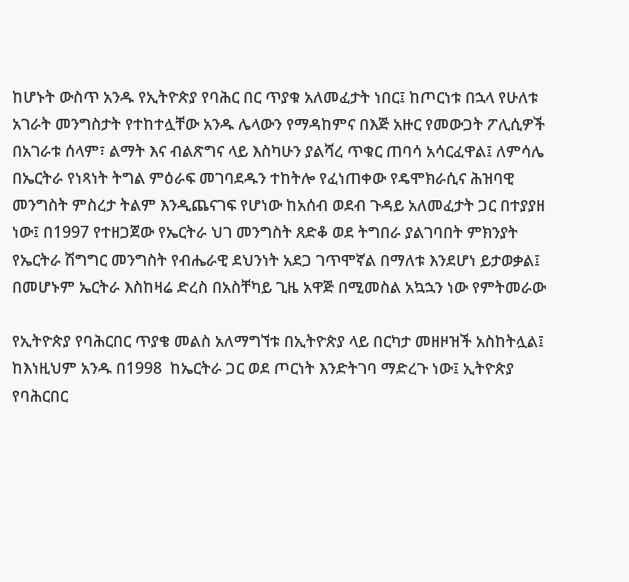ከሆኑት ውስጥ አንዱ የኢትዮጵያ የባሕር በር ጥያቁ አለመፈታት ነበር፤ ከጦርነቱ በኋላ የሁለቱ አገራት መንግስታት የተከተሏቸው አንዱ ሌላውን የማዳከምና በእጅ አዙር የመውጋት ፖሊሲዎች በአገራቱ ሰላም፣ ልማት እና ብልጽግና ላይ እስካሁን ያልሻረ ጥቁር ጠባሳ አሳርፈዋል፤ ለምሳሌ በኤርትራ የነጻነት ትግል ምዕራፍ መገባደዱን ተከትሎ የፈነጠቀው የዴሞክራሲና ሕዝባዊ መንግስት ምስረታ ትልም እንዲጨናገፍ የሆነው ከአሰብ ወደብ ጉዳይ አለመፈታት ጋር በተያያዘ ነው፤ በ1997 የተዘጋጀው የኤርትራ ህገ መንግስት ጸድቆ ወደ ትግበራ ያልገባበት ምክንያት የኤርትራ ሽግግር መንግስት የብሔራዊ ደህንነት አደጋ ገጥሞኛል በማለቱ እንደሆነ ይታወቃል፤ በመሆኑም ኤርትራ እስከዛሬ ድረስ በአስቸካይ ጊዜ አዋጅ በሚመስል አኳኋን ነው የምትመራው

የኢትዮጵያ የባሕርበር ጥያቄ መልስ አለማግኘቱ በኢትዮጵያ ላይ በርካታ መዘዞዝች አስከትሏል፤ ከእነዚህም አንዱ በ1998  ከኤርትራ ጋር ወደ ጦርነት እንድትገባ ማድረጉ ነው፤ ኢትዮጵያ የባሕርበር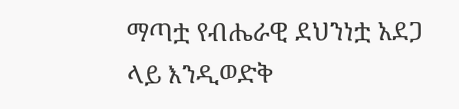ማጣቷ የብሔራዊ ደህንነቷ አደጋ ላይ እንዲወድቅ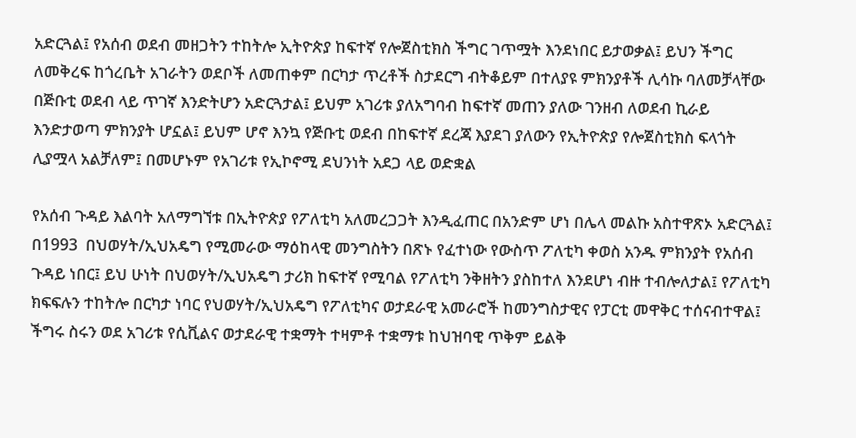አድርጓል፤ የአሰብ ወደብ መዘጋትን ተከትሎ ኢትዮጵያ ከፍተኛ የሎጀስቲክስ ችግር ገጥሟት እንደነበር ይታወቃል፤ ይህን ችግር ለመቅረፍ ከጎረቤት አገራትን ወደቦች ለመጠቀም በርካታ ጥረቶች ስታደርግ ብትቆይም በተለያዩ ምክንያቶች ሊሳኩ ባለመቻላቸው በጅቡቲ ወደብ ላይ ጥገኛ እንድትሆን አድርጓታል፤ ይህም አገሪቱ ያለአግባብ ከፍተኛ መጠን ያለው ገንዘብ ለወደብ ኪራይ እንድታወጣ ምክንያት ሆኗል፤ ይህም ሆኖ እንኳ የጅቡቲ ወደብ በከፍተኛ ደረጃ እያደገ ያለውን የኢትዮጵያ የሎጀስቲክስ ፍላጎት ሊያሟላ አልቻለም፤ በመሆኑም የአገሪቱ የኢኮኖሚ ደህንነት አደጋ ላይ ወድቋል

የአሰብ ጉዳይ እልባት አለማግኘቱ በኢትዮጵያ የፖለቲካ አለመረጋጋት እንዲፈጠር በአንድም ሆነ በሌላ መልኩ አስተዋጽኦ አድርጓል፤ በ1993  በህወሃት/ኢህአዴግ የሚመራው ማዕከላዊ መንግስትን በጽኑ የፈተነው የውስጥ ፖለቲካ ቀወስ አንዱ ምክንያት የአሰብ ጉዳይ ነበር፤ ይህ ሁነት በህወሃት/ኢህአዴግ ታሪክ ከፍተኛ የሚባል የፖለቲካ ንቅዘትን ያስከተለ እንደሆነ ብዙ ተብሎለታል፤ የፖለቲካ ክፍፍሉን ተከትሎ በርካታ ነባር የህወሃት/ኢህአዴግ የፖለቲካና ወታደራዊ አመራሮች ከመንግስታዊና የፓርቲ መዋቅር ተሰናብተዋል፤ ችግሩ ስሩን ወደ አገሪቱ የሲቪልና ወታደራዊ ተቋማት ተዛምቶ ተቋማቱ ከህዝባዊ ጥቅም ይልቅ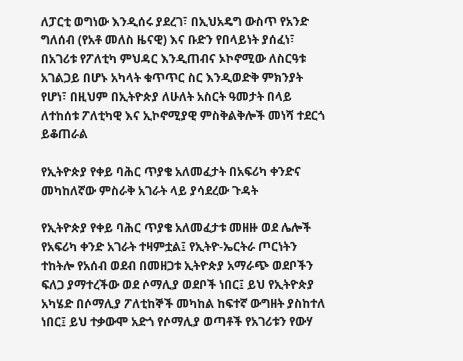ለፓርቲ ወግነው እንዲሰሩ ያደረገ፣ በኢህአዴግ ውስጥ የአንድ ግለሰብ (የአቶ መለስ ዜናዊ) እና ቡድን የበላይነት ያሰፈነ፣ በአገሪቱ የፖለቲካ ምህዳር እንዲጠብና ኦኮኖሚው ለስርዓቱ አገልጋይ በሆኑ አካላት ቁጥጥር ስር እንዲወድቅ ምክንያት የሆነ፣ በዚህም በኢትዮጵያ ለሁለት አስርት ዓመታት በላይ ለተከሰቱ ፖለቲካዊ እና ኢኮኖሚያዊ ምስቅልቅሎች መነሻ ተደርጎ ይቆጠራል

የኢትዮጵያ የቀይ ባሕር ጥያቄ አለመፈታት በአፍሪካ ቀንድና መካከለኛው ምስራቅ አገራት ላይ ያሳደረው ጉዳት

የኢትዮጵያ የቀይ ባሕር ጥያቄ አለመፈታቱ መዘዙ ወደ ሌሎች የአፍሪካ ቀንድ አገራት ተዛምቷል፤ የኢትዮ-ኤርትራ ጦርነትን ተከትሎ የአሰብ ወደብ በመዘጋቱ ኢትዮጵያ አማራጭ ወደቦችን ፍለጋ ያማተረችው ወደ ሶማሊያ ወደቦች ነበር፤ ይህ የኢትዮጵያ አካሄድ በሶማሊያ ፖለቲከኞች መካከል ከፍተኛ ውግዘት ያስከተለ ነበር፤ ይህ ተቃውሞ አድጎ የሶማሊያ ወጣቶች የአገሪቱን የውሃ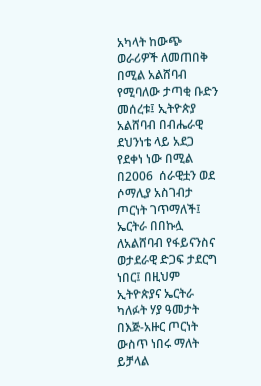አካላት ከውጭ ወራሪዎች ለመጠበቅ በሚል አልሸባብ የሚባለው ታጣቂ ቡድን መሰረቱ፤ ኢትዮጵያ አልሸባብ በብሔራዊ ደህንነቴ ላይ አደጋ የደቀነ ነው በሚል በ2006  ሰራዊቷን ወደ ሶማሊያ አስገብታ ጦርነት ገጥማለች፤ ኤርትራ በበኩሏ ለአልሸባብ የፋይናንስና ወታደራዊ ድጋፍ ታደርግ ነበር፤ በዚህም ኢትዮጵያና ኤርትራ ካለፉት ሃያ ዓመታት በእጅ-አዙር ጦርነት ውስጥ ነበሩ ማለት ይቻላል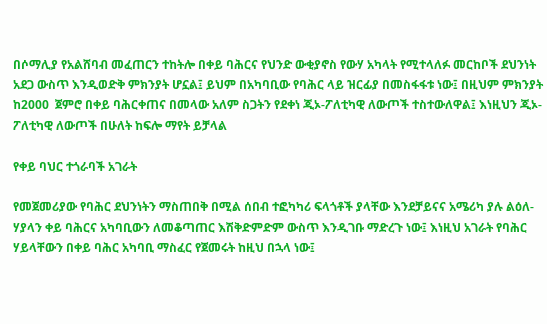በሶማሊያ የአልሸባብ መፈጠርን ተከትሎ በቀይ ባሕርና የህንድ ውቂያኖስ የውሃ አካላት የሚተላለፉ መርከቦች ደህንነት አደጋ ውስጥ እንዲወድቅ ምክንያት ሆኗል፤ ይህም በአካባቢው የባሕር ላይ ዝርፊያ በመስፋፋቱ ነው፤ በዚህም ምክንያት ከ2000  ጀምሮ በቀይ ባሕርቀጠና በመላው አለም ስጋትን የደቀነ ጂኦ-ፖለቲካዊ ለውጦች ተስተውለዋል፤ እነዚህን ጂኦ-ፖለቲካዊ ለውጦች በሁለት ከፍሎ ማየት ይቻላል

የቀይ ባህር ተጎራባች አገራት

የመጀመሪያው የባሕር ደህንነትን ማስጠበቅ በሚል ሰበብ ተፎካካሪ ፍላጎቶች ያላቸው እንደቻይናና አሜሪካ ያሉ ልዕለ-ሃያላን ቀይ ባሕርና አካባቢውን ለመቆጣጠር እሽቅድምድም ውስጥ እንዲገቡ ማድረጉ ነው፤ እነዚህ አገራት የባሕር ሃይላቸውን በቀይ ባሕር አካባቢ ማስፈር የጀመሩት ከዚህ በኋላ ነው፤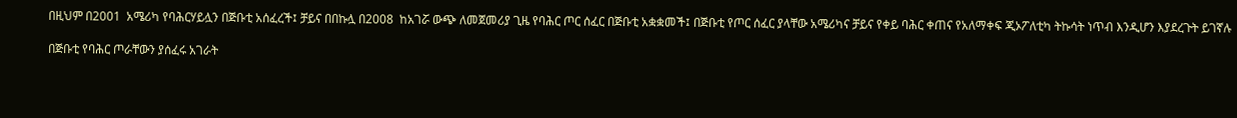በዚህም በ2001  አሜሪካ የባሕርሃይሏን በጅቡቲ አሰፈረች፤ ቻይና በበኩሏ በ2008  ከአገሯ ውጭ ለመጀመሪያ ጊዜ የባሕር ጦር ሰፈር በጅቡቲ አቋቋመች፤ በጅቡቲ የጦር ሰፈር ያላቸው አሜሪካና ቻይና የቀይ ባሕር ቀጠና የአለማቀፍ ጂኦፖለቲካ ትኩሳት ነጥብ እንዲሆን እያደረጉት ይገኛሉ

በጅቡቲ የባሕር ጦራቸውን ያሰፈሩ አገራት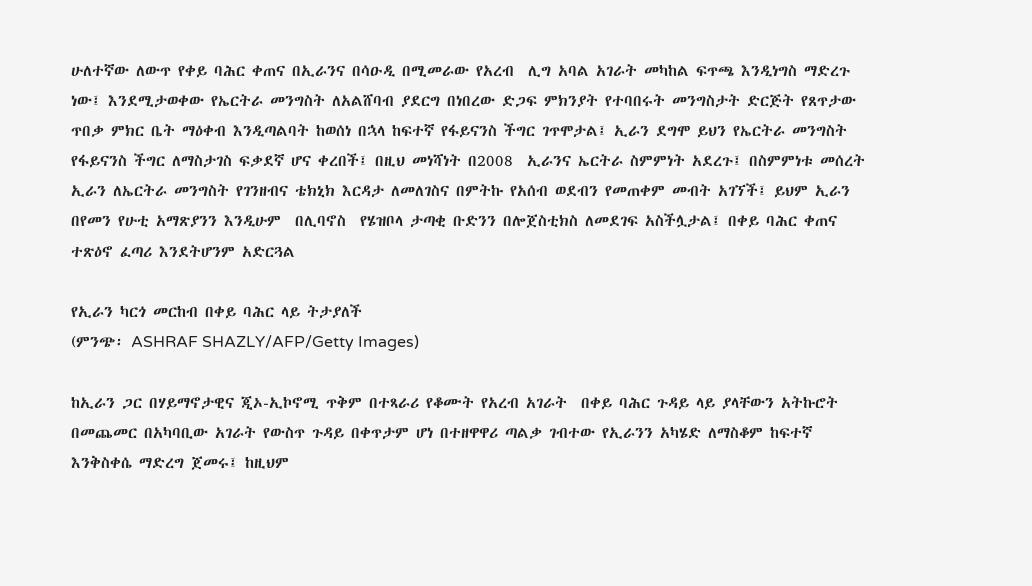ሁለተኛው ለውጥ የቀይ ባሕር ቀጠና በኢራንና በሳዑዲ በሚመራው የአረብ  ሊግ አባል አገራት መካከል ፍጥጫ እንዲነግስ ማድረጉ ነው፤ እንደሚታወቀው የኤርትራ መንግስት ለአልሸባብ ያደርግ በነበረው ድጋፍ ምክንያት የተባበሩት መንግስታት ድርጅት የጸጥታው ጥበቃ ምክር ቤት ማዕቀብ እንዲጣልባት ከወሰነ በኋላ ከፍተኛ የፋይናንስ ችግር ገጥሞታል፤ ኢራን ደግሞ ይህን የኤርትራ መንግስት የፋይናንስ ችግር ለማስታገስ ፍቃደኛ ሆና ቀረበች፤ በዚህ መነሻነት በ2008  ኢራንና ኤርትራ ስምምነት አደረጉ፤ በስምምነቱ መሰረት ኢራን ለኤርትራ መንግስት የገንዘብና ቴክኒክ እርዳታ ለመለገስና በምትኩ የአሰብ ወደብን የመጠቀም መብት አገኘች፤ ይህም ኢራን በየመን የሁቲ አማጽያንን እንዲሁም  በሊባኖስ  የሄዝቦላ ታጣቂ ቡድንን በሎጀስቲክስ ለመደገፍ አስችሏታል፤ በቀይ ባሕር ቀጠና ተጽዕኖ ፈጣሪ እንደትሆንም አድርጓል

የኢራን ካርጎ መርከብ በቀይ ባሕር ላይ ትታያለች
(ምንጭ፡ ASHRAF SHAZLY/AFP/Getty Images)

ከኢራን ጋር በሃይማኖታዊና ጂኦ-ኢኮኖሚ ጥቅም በተጻራሪ የቆሙት የአረብ አገራት  በቀይ ባሕር ጉዳይ ላይ ያላቸውን አትኩሮት በመጨመር በአካባቢው አገራት የውስጥ ጉዳይ በቀጥታም ሆነ በተዘዋዋሪ ጣልቃ ገብተው የኢራንን አካሄድ ለማስቆም ከፍተኛ እንቅስቀሴ ማድረግ ጀመሩ፤ ከዚህም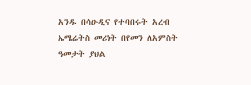አንዱ በሳዑዲና የተባበሩት አረብ ኤሜሬትስ መሪነት በየመን ለአምስት ዓመታት ያህል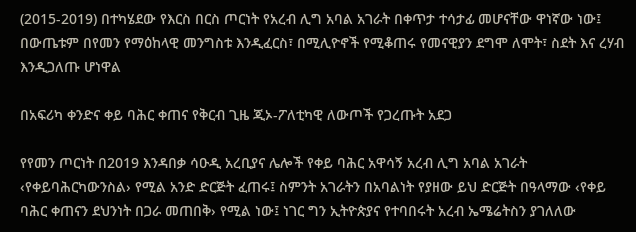(2015-2019) በተካሄደው የእርስ በርስ ጦርነት የአረብ ሊግ አባል አገራት በቀጥታ ተሳታፊ መሆናቸው ዋነኛው ነው፤ በውጤቱም በየመን የማዕከላዊ መንግስቱ እንዲፈርስ፣ በሚሊዮኖች የሚቆጠሩ የመናዊያን ደግሞ ለሞት፣ ስደት እና ረሃብ እንዲጋለጡ ሆነዋል

በአፍሪካ ቀንድና ቀይ ባሕር ቀጠና የቅርብ ጊዜ ጂኦ-ፖለቲካዊ ለውጦች የጋረጡት አደጋ

የየመን ጦርነት በ2019 እንዳበቃ ሳዑዲ አረቢያና ሌሎች የቀይ ባሕር አዋሳኝ አረብ ሊግ አባል አገራት ‹የቀይባሕርካውንስል› የሚል አንድ ድርጅት ፈጠሩ፤ ስምንት አገራትን በአባልነት የያዘው ይህ ድርጅት በዓላማው ‹የቀይ ባሕር ቀጠናን ደህንነት በጋራ መጠበቅ› የሚል ነው፤ ነገር ግን ኢትዮጵያና የተባበሩት አረብ ኤሜሬትስን ያገለለው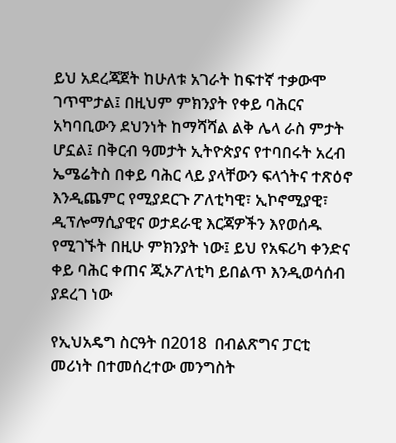ይህ አደረጃጀት ከሁለቱ አገራት ከፍተኛ ተቃውሞ ገጥሞታል፤ በዚህም ምክንያት የቀይ ባሕርና አካባቢውን ደህንነት ከማሻሻል ልቅ ሌላ ራስ ምታት ሆኗል፤ በቅርብ ዓመታት ኢትዮጵያና የተባበሩት አረብ ኤሜሬትስ በቀይ ባሕር ላይ ያላቸውን ፍላጎትና ተጽዕኖ እንዲጨምር የሚያደርጉ ፖለቲካዊ፣ ኢኮኖሚያዊ፣ ዲፕሎማሲያዊና ወታደራዊ እርጃዎችን እየወሰዱ የሚገኙት በዚሁ ምክንያት ነው፤ ይህ የአፍሪካ ቀንድና ቀይ ባሕር ቀጠና ጂኦፖለቲካ ይበልጥ እንዲወሳሰብ ያደረገ ነው

የኢህአዴግ ስርዓት በ2018  በብልጽግና ፓርቲ መሪነት በተመሰረተው መንግስት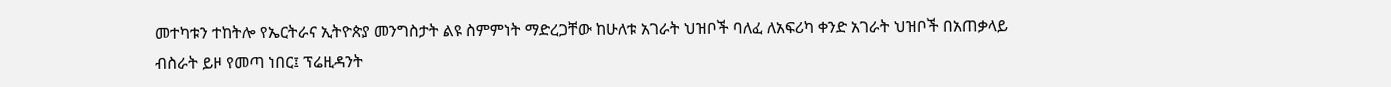መተካቱን ተከትሎ የኤርትራና ኢትዮጵያ መንግስታት ልዩ ስምምነት ማድረጋቸው ከሁለቱ አገራት ህዝቦች ባለፈ ለአፍሪካ ቀንድ አገራት ህዝቦች በአጠቃላይ ብስራት ይዞ የመጣ ነበር፤ ፕሬዚዳንት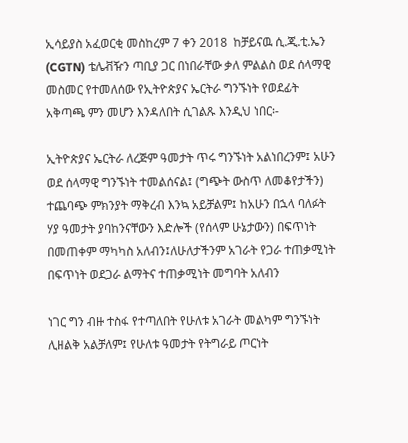ኢሳይያስ አፈወርቂ መስከረም 7 ቀን 2018  ከቻይናዉ ሲ.ጂ.ቲ.ኤን (CGTN) ቴሌቭዥን ጣቢያ ጋር በነበራቸው ቃለ ምልልስ ወደ ሰላማዊ መስመር የተመለሰው የኢትዮጵያና ኤርትራ ግንኙነት የወደፊት አቅጣጫ ምን መሆን እንዳለበት ሲገልጹ እንዲህ ነበር፡-

ኢትዮጵያና ኤርትራ ለረጅም ዓመታት ጥሩ ግንኙነት አልነበረንም፤ አሁን ወደ ሰላማዊ ግንኙነት ተመልሰናል፤ (ግጭት ውስጥ ለመቆየታችን) ተጨባጭ ምክንያት ማቅረብ እንኳ አይቻልም፤ ከአሁን በኋላ ባለፉት ሃያ ዓመታት ያባከንናቸውን እድሎች (የሰላም ሁኔታውን) በፍጥነት በመጠቀም ማካካስ አለብን፤ለሁለታችንም አገራት የጋራ ተጠቃሚነት በፍጥነት ወደጋራ ልማትና ተጠቃሚነት መግባት አለብን

ነገር ግን ብዙ ተስፋ የተጣለበት የሁለቱ አገራት መልካም ግንኙነት ሊዘልቅ አልቻለም፤ የሁለቱ ዓመታት የትግራይ ጦርነት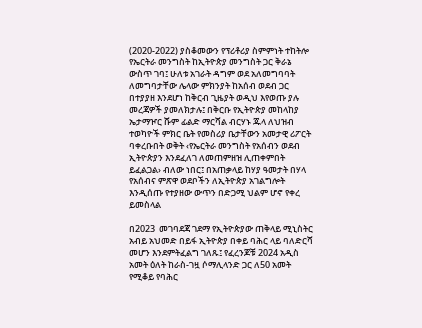(2020-2022) ያስቆመውን የፕሪቶሪያ ስምምነት ተከትሎ የኤርትራ መንግስት ከኢትዮጵያ መንግስት ጋር ቅራኔ ውስጥ ገባ፤ ሁለቱ አገራት ዳግም ወደ አለመግባባት ለመግባታቸው ሌላው ምክንያት ከአሰብ ወደብ ጋር በተያያዘ እንደሆነ ከቅርብ ጊዜያት ወዲህ እየወጡ ያሉ መረጃዎች ያመለክታሉ፤ በቅርቡ የኢትዮጵያ መከላከያ ኤታማዦር ሹም ፊልድ ማርሻል ብርሃኑ ጁላ ለህዝብ ተወካዮች ምክር ቤት የመስሪያ ቤታቸውን አመታዊ ሪፖርት ባቀረቡበት ወቅት ‹የኤርትራ መንግስት የአሰብን ወደብ ኢትዮጵያን እንደፈለገ ለመጠምዘዝ ሊጠቀምበት ይፈልጋል› ብለው ነበር፤ በአጠቃላይ ከሃያ ዓመታት በሃላ የአሰብና ምጽዋ ወደቦችን ለኢትዮጵያ አገልግሎት እንዲሰጡ የተያዘው ውጥን በድጋሚ ህልም ሆኖ የቀረ ይመስላል

በ2023  መገባደጃ ገደማ የኢትዮጵያው ጠቅላይ ሚኒስትር አብይ አህመድ በይፋ ኢትዮጵያ በቀይ ባሕር ላይ ባለድርሻ መሆን እንደምትፈልግ ገለጹ፤ የፈረንጆቹ 2024 አዲስ አመት ዕለት ከራስ-ገዟ ሶማሊላንድ ጋር ለ50 አመት የሚቆይ የባሕር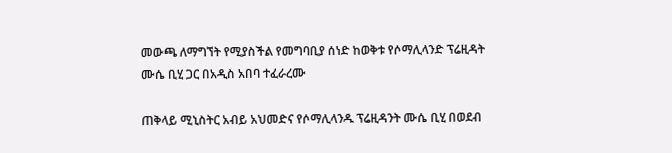መውጫ ለማግኘት የሚያስችል የመግባቢያ ሰነድ ከወቅቱ የሶማሊላንድ ፕሬዚዳት ሙሴ ቢሂ ጋር በአዲስ አበባ ተፈራረሙ

ጠቅላይ ሚኒስትር አብይ አህመድና የሶማሊላንዱ ፕሬዚዳንት ሙሴ ቢሂ በወደብ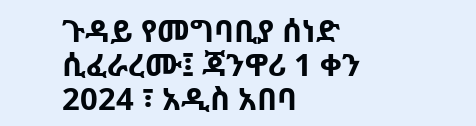ጉዳይ የመግባቢያ ሰነድ ሲፈራረሙ፤ ጃንዋሪ 1 ቀን 2024 ፣ አዲስ አበባ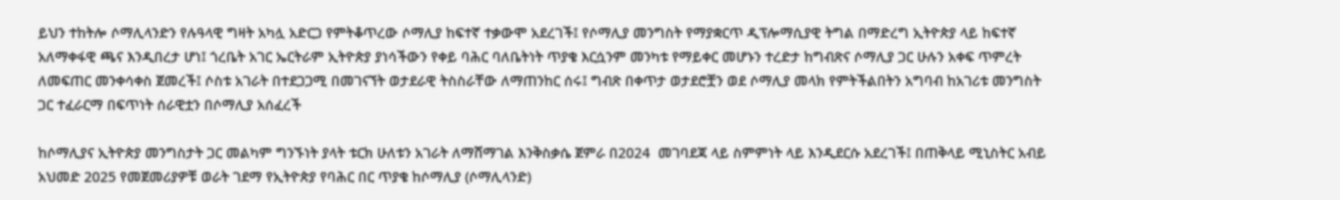ይህን ተከትሎ ሶማሊላንድን የሉዓላዊ ግዛት አካሏ አድርጋ የምትቆጥረው ሶማሊያ ከፍተኛ ተቃውሞ አደረገች፤ የሶማሊያ መንግስት የማያቋርጥ ዲፕሎማሲያዊ ትግል በማድረግ ኢትዮጵያ ላይ ከፍተኛ አለማቀፋዊ ጫና እንዲበረታ ሆነ፤ ጎረቤት አገር ኤርትራም ኢትዮጵያ ያነሳችውን የቀይ ባሕር ባለቤትነት ጥያቄ እርሷንም መንካቱ የማይቀር መሆኑን ተረድታ ከግብጽና ሶማሊያ ጋር ሁሉን አቀፍ ጥምረት ለመፍጠር መንቀሳቀስ ጀመረች፤ ሶስቱ አገራት በተደጋጋሚ በመገናኘት ወታደራዊ ትስስራቸው ለማጠንከር ሰሩ፤ ግብጽ በቀጥታ ወታደሮቿን ወደ ሶማሊያ መላክ የምትችልበትን አግባብ ከአገሪቱ መንግስት ጋር ተፈራርማ በፍጥነት ሰራዊቷን በሶማሊያ አሰፈረች

ከሶማሊያና ኢትዮጵያ መንግስታት ጋር መልካም ግንኙነት ያላት ቱርክ ሁለቱን አገራት ለማሸማገል እንቅስቃሴ ጀምራ በ2024  መገባደጃ ላይ ስምምነት ላይ እንዲደርሱ አደረገች፤ በጠቅላይ ሚኒስትር አብይ አህመድ 2025 የመጀመሪያዎቹ ወራት ገደማ የኢትዮጵያ የባሕር በር ጥያቄ ከሶማሊያ (ሶማሊላንድ)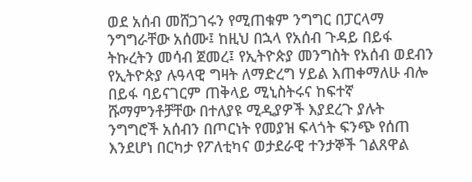ወደ አሰብ መሸጋገሩን የሚጠቁም ንግግር በፓርላማ ንግግራቸው አሰሙ፤ ከዚህ በኋላ የአሰብ ጉዳይ በይፋ ትኩረትን መሳብ ጀመረ፤ የኢትዮጵያ መንግስት የአሰብ ወደብን የኢትዮጵያ ሉዓላዊ ግዛት ለማድረግ ሃይል እጠቀማለሁ ብሎ በይፋ ባይናገርም ጠቅላይ ሚኒስትሩና ከፍተኛ ሹማምንቶቻቸው በተለያዩ ሚዲያዎች እያደረጉ ያሉት ንግግሮች አሰብን በጦርነት የመያዝ ፍላጎት ፍንጭ የሰጠ እንደሆነ በርካታ የፖለቲካና ወታደራዊ ተንታኞች ገልጸዋል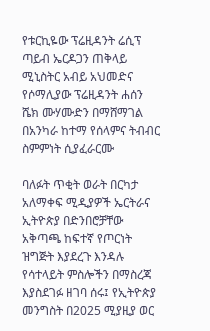የቱርኪዬው ፕሬዚዳንት ሬሲፕ ጣይብ ኤርዶጋን ጠቅላይ ሚኒስትር አብይ አህመድና የሶማሊያው ፕሬዚዳንት ሐሰን ሼክ ሙሃሙድን በማሸማገል በአንካራ ከተማ የሰላምና ትብብር ስምምነት ሲያፈራርሙ

ባለፉት ጥቂት ወራት በርካታ አለማቀፍ ሚዲያዎች ኤርትራና ኢትዮጵያ በድንበሮቻቸው አቅጣጫ ከፍተኛ የጦርነት ዝግጅት እያደረጉ እንዳሉ የሳተላይት ምስሎችን በማስረጃ እያስደገፉ ዘገባ ሰሩ፤ የኢትዮጵያ መንግስት በ2025 ሚያዚያ ወር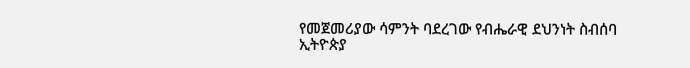የመጀመሪያው ሳምንት ባደረገው የብሔራዊ ደህንነት ስብሰባ ኢትዮጵያ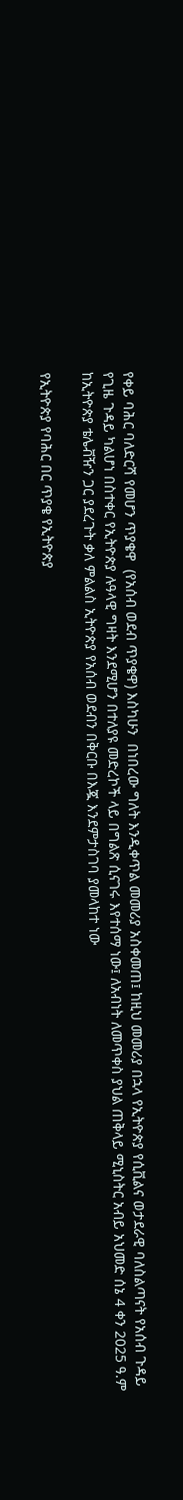የቀይ ባሕር ባለድርሻ የመሆን ጥያቄዋ  (የአሰብ ወደብ ጥያቄዋ) እስካሁን  በነበረው ግለት እንዲቀጥል መመሪያ አስቀመጠ፤ ከዚህ መመሪያ በኋላ የኢትዮጵያ የሲቪልና ወታደራዊ ባለስልጣናት የአሰብ ጉዳይ የጊዜ ጉዳይ ካልሆነ በስተቀር የኢትዮጵያ ሉዓላዊ ግዛት እንደሚሆን በተለያዩ መድረኮች ላይ በግልጽ ሲናገሩ እየተሰማ ነው፤ ለአብነት ለመጥቀስ ያህል ጠቅላይ ሚኒስትር አብይ አህመድ ሰኔ 4 ቀን 2025 ዓ.ም ከኢትዮጵያ ቴሌቭዥን ጋር ያደረጉት ቃለ ምልልስ ኢትዮጵያ የአሰብ ወደብን በቅርቡ በእጇ እንደምታስገባ ያመላከተ ነው

የኢትዮጵያ የባሕር በር ጥያቄ የኢትዮጵያ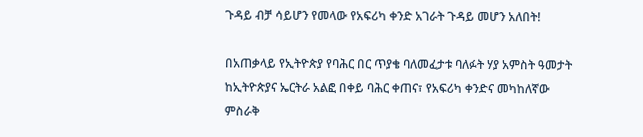ጉዳይ ብቻ ሳይሆን የመላው የአፍሪካ ቀንድ አገራት ጉዳይ መሆን አለበት!

በአጠቃላይ የኢትዮጵያ የባሕር በር ጥያቄ ባለመፈታቱ ባለፉት ሃያ አምስት ዓመታት ከኢትዮጵያና ኤርትራ አልፎ በቀይ ባሕር ቀጠና፣ የአፍሪካ ቀንድና መካከለኛው ምስራቅ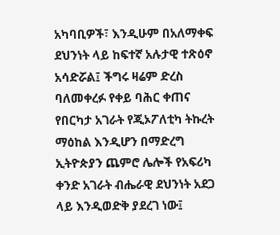አካባቢዎች፣ እንዲሁም በአለማቀፍ ደህንነት ላይ ከፍተኛ አሉታዊ ተጽዕኖ አሳድሯል፤ ችግሩ ዛሬም ድረስ ባለመቀረፉ የቀይ ባሕር ቀጠና የበርካታ አገራት የጂኦፖለቲካ ትኩረት ማዕከል እንዲሆን በማድረግ ኢትዮጵያን ጨምሮ ሌሎች የአፍሪካ ቀንድ አገራት ብሔራዊ ደህንነት አደጋ ላይ እንዲወድቅ ያደረገ ነው፤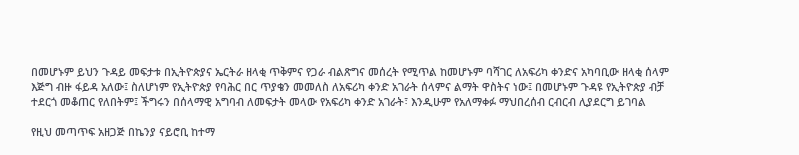በመሆኑም ይህን ጉዳይ መፍታቱ በኢትዮጵያና ኤርትራ ዘላቂ ጥቅምና የጋራ ብልጽግና መሰረት የሚጥል ከመሆኑም ባሻገር ለአፍሪካ ቀንድና አካባቢው ዘላቂ ሰላም እጅግ ብዙ ፋይዳ አለው፤ ስለሆነም የኢትዮጵያ የባሕር በር ጥያቄን መመለስ ለአፍሪካ ቀንድ አገራት ሰላምና ልማት ዋስትና ነው፤ በመሆኑም ጉዳዩ የኢትዮጵያ ብቻ ተደርጎ መቆጠር የለበትም፤ ችግሩን በሰላማዊ አግባብ ለመፍታት መላው የአፍሪካ ቀንድ አገራት፣ እንዲሁም የአለማቀፉ ማህበረሰብ ርብርብ ሊያደርግ ይገባል

የዚህ መጣጥፍ አዘጋጅ በኬንያ ናይሮቢ ከተማ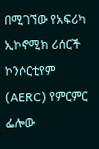በሚገኘው የአፍሪካ ኢኮኖሚክ ሪሰርች ኮንሶርቲየም (AERC) የምርምር ፌሎው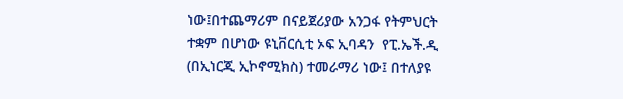ነው፤በተጨማሪም በናይጀሪያው አንጋፋ የትምህርት ተቋም በሆነው ዩኒቨርሲቲ ኦፍ ኢባዳን  የፒ.ኤች.ዲ (በኢነርጂ ኢኮኖሚክስ) ተመራማሪ ነው፤ በተለያዩ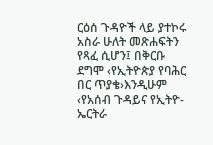ርዕሰ ጉዳዮች ላይ ያተኮሩ አስራ ሁለት መጽሐፍትን የጻፈ ሲሆን፤ በቅርቡ ደግሞ ‹የኢትዮጵያ የባሕር በር ጥያቄ›እንዲሁም ‹የአሰብ ጉዳይና የኢትዮ-ኤርትራ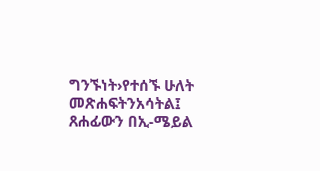ግንኙነት›የተሰኙ ሁለት መጽሐፍትንአሳትል፤ ጸሐፊውን በኢ-ሜይል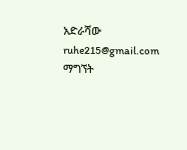አድራሻው ruhe215@gmail.com  ማግኘት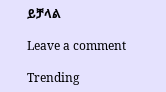ይቻላል

Leave a comment

Trending